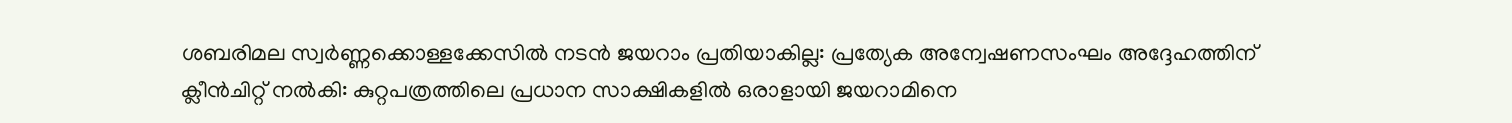ശബരിമല സ്വർണ്ണക്കൊള്ളക്കേസില്‍ നടൻ ജയറാം പ്രതിയാകില്ല: പ്രത്യേക അന്വേഷണസംഘം അദ്ദേഹത്തിന് ക്ലീൻചിറ്റ് നല്‍കി: കുറ്റപത്രത്തിലെ പ്രധാന സാക്ഷികളില്‍ ഒരാളായി ജയറാമിനെ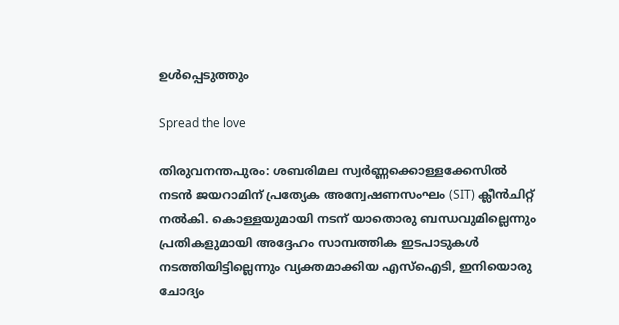ഉള്‍പ്പെടുത്തും

Spread the love

തിരുവനന്തപുരം: ശബരിമല സ്വർണ്ണക്കൊള്ളക്കേസില്‍ നടൻ ജയറാമിന് പ്രത്യേക അന്വേഷണസംഘം (SIT) ക്ലീൻചിറ്റ് നല്‍കി. കൊള്ളയുമായി നടന് യാതൊരു ബന്ധവുമില്ലെന്നും പ്രതികളുമായി അദ്ദേഹം സാമ്പത്തിക ഇടപാടുകള്‍ നടത്തിയിട്ടില്ലെന്നും വ്യക്തമാക്കിയ എസ്‌ഐടി, ഇനിയൊരു ചോദ്യം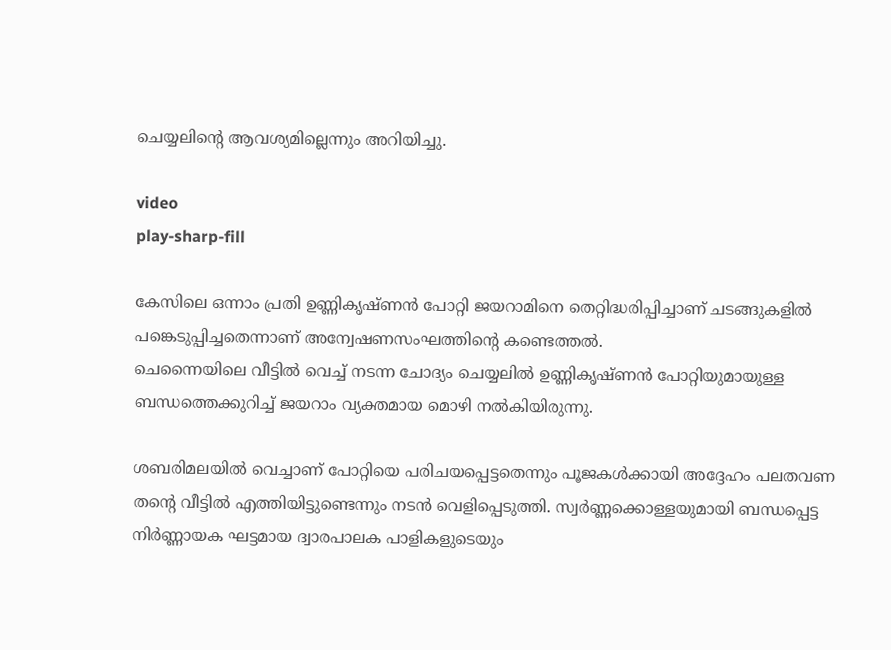ചെയ്യലിന്റെ ആവശ്യമില്ലെന്നും അറിയിച്ചു.

video
play-sharp-fill

കേസിലെ ഒന്നാം പ്രതി ഉണ്ണികൃഷ്ണൻ പോറ്റി ജയറാമിനെ തെറ്റിദ്ധരിപ്പിച്ചാണ് ചടങ്ങുകളില്‍ പങ്കെടുപ്പിച്ചതെന്നാണ് അന്വേഷണസംഘത്തിന്റെ കണ്ടെത്തല്‍.
ചെന്നൈയിലെ വീട്ടില്‍ വെച്ച്‌ നടന്ന ചോദ്യം ചെയ്യലില്‍ ഉണ്ണികൃഷ്ണൻ പോറ്റിയുമായുള്ള ബന്ധത്തെക്കുറിച്ച്‌ ജയറാം വ്യക്തമായ മൊഴി നല്‍കിയിരുന്നു.

ശബരിമലയില്‍ വെച്ചാണ് പോറ്റിയെ പരിചയപ്പെട്ടതെന്നും പൂജകള്‍ക്കായി അദ്ദേഹം പലതവണ തന്റെ വീട്ടില്‍ എത്തിയിട്ടുണ്ടെന്നും നടൻ വെളിപ്പെടുത്തി. സ്വർണ്ണക്കൊള്ളയുമായി ബന്ധപ്പെട്ട നിർണ്ണായക ഘട്ടമായ ദ്വാരപാലക പാളികളുടെയും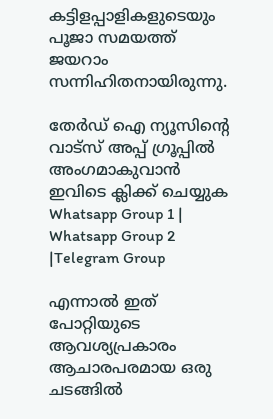കട്ടിളപ്പാളികളുടെയും പൂജാ സമയത്ത് ജയറാം സന്നിഹിതനായിരുന്നു.

തേർഡ് ഐ ന്യൂസിന്റെ വാട്സ് അപ്പ് ഗ്രൂപ്പിൽ അംഗമാകുവാൻ ഇവിടെ ക്ലിക്ക് ചെയ്യുക
Whatsapp Group 1 | Whatsapp Group 2 |Telegram Group

എന്നാല്‍ ഇത് പോറ്റിയുടെ ആവശ്യപ്രകാരം ആചാരപരമായ ഒരു ചടങ്ങില്‍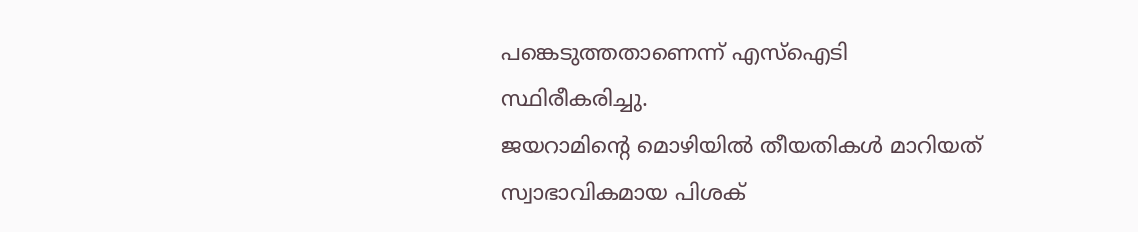പങ്കെടുത്തതാണെന്ന് എസ്‌ഐടി സ്ഥിരീകരിച്ചു.
ജയറാമിന്റെ മൊഴിയില്‍ തീയതികള്‍ മാറിയത് സ്വാഭാവികമായ പിശക്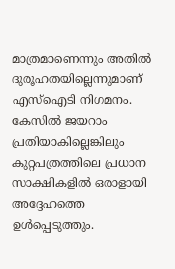മാത്രമാണെന്നും അതില്‍ ദുരൂഹതയില്ലെന്നുമാണ് എസ്‌ഐടി നിഗമനം. കേസില്‍ ജയറാം പ്രതിയാകില്ലെങ്കിലും കുറ്റപത്രത്തിലെ പ്രധാന സാക്ഷികളില്‍ ഒരാളായി അദ്ദേഹത്തെ ഉള്‍പ്പെടുത്തും.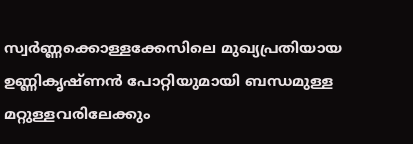സ്വർണ്ണക്കൊള്ളക്കേസിലെ മുഖ്യപ്രതിയായ ഉണ്ണികൃഷ്ണൻ പോറ്റിയുമായി ബന്ധമുള്ള മറ്റുള്ളവരിലേക്കും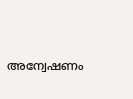അന്വേഷണം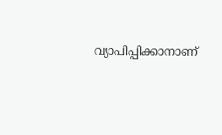വ്യാപിപ്പിക്കാനാണ്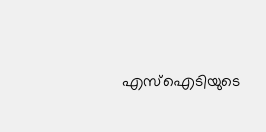എസ്‌ഐടിയുടെ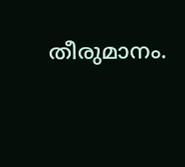തീരുമാനം.